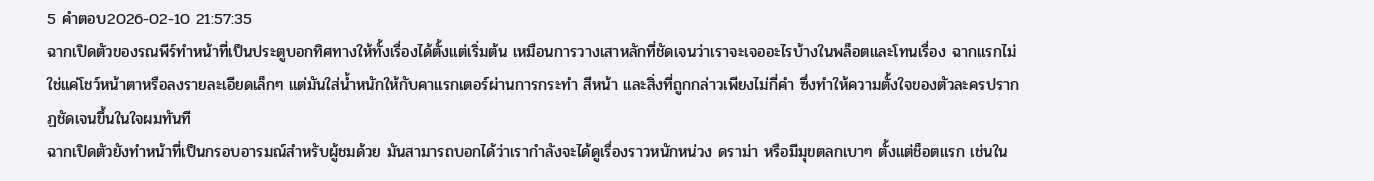5 คำตอบ2026-02-10 21:57:35
ฉากเปิดตัวของรณพีร์ทำหน้าที่เป็นประตูบอกทิศทางให้ทั้งเรื่องได้ตั้งแต่เริ่มต้น เหมือนการวางเสาหลักที่ชัดเจนว่าเราจะเจออะไรบ้างในพล็อตและโทนเรื่อง ฉากแรกไม่ใช่แค่โชว์หน้าตาหรือลงรายละเอียดเล็กๆ แต่มันใส่น้ำหนักให้กับคาแรกเตอร์ผ่านการกระทำ สีหน้า และสิ่งที่ถูกกล่าวเพียงไม่กี่คำ ซึ่งทำให้ความตั้งใจของตัวละครปรากฏชัดเจนขึ้นในใจผมทันที
ฉากเปิดตัวยังทำหน้าที่เป็นกรอบอารมณ์สำหรับผู้ชมด้วย มันสามารถบอกได้ว่าเรากำลังจะได้ดูเรื่องราวหนักหน่วง ดราม่า หรือมีมุขตลกเบาๆ ตั้งแต่ช็อตแรก เช่นใน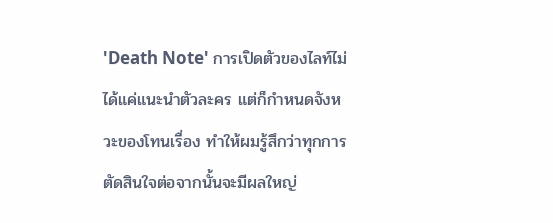'Death Note' การเปิดตัวของไลท์ไม่ได้แค่แนะนำตัวละคร แต่ก็กำหนดจังหวะของโทนเรื่อง ทำให้ผมรู้สึกว่าทุกการตัดสินใจต่อจากนั้นจะมีผลใหญ่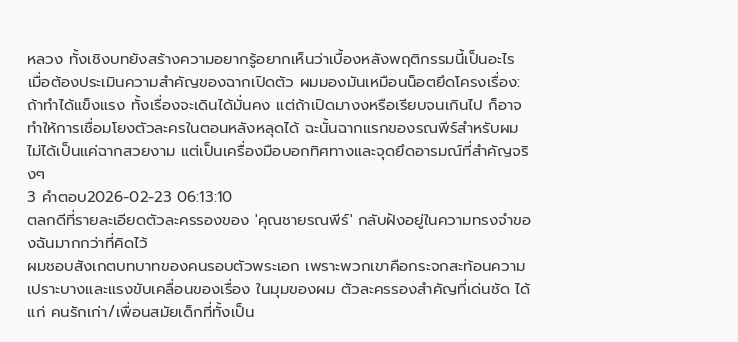หลวง ทั้งเชิงบทยังสร้างความอยากรู้อยากเห็นว่าเบื้องหลังพฤติกรรมนี้เป็นอะไร
เมื่อต้องประเมินความสำคัญของฉากเปิดตัว ผมมองมันเหมือนน็อตยึดโครงเรื่อง: ถ้าทำได้แข็งแรง ทั้งเรื่องจะเดินได้มั่นคง แต่ถ้าเปิดมางงหรือเรียบจนเกินไป ก็อาจทำให้การเชื่อมโยงตัวละครในตอนหลังหลุดได้ ฉะนั้นฉากแรกของรณพีร์สำหรับผมไม่ได้เป็นแค่ฉากสวยงาม แต่เป็นเครื่องมือบอกทิศทางและจุดยึดอารมณ์ที่สำคัญจริงๆ
3 คำตอบ2026-02-23 06:13:10
ตลกดีที่รายละเอียดตัวละครรองของ 'คุณชายรณพีร์' กลับฝังอยู่ในความทรงจำของฉันมากกว่าที่คิดไว้
ผมชอบสังเกตบทบาทของคนรอบตัวพระเอก เพราะพวกเขาคือกระจกสะท้อนความเปราะบางและแรงขับเคลื่อนของเรื่อง ในมุมของผม ตัวละครรองสำคัญที่เด่นชัด ได้แก่ คนรักเก่า/เพื่อนสมัยเด็กที่ทั้งเป็น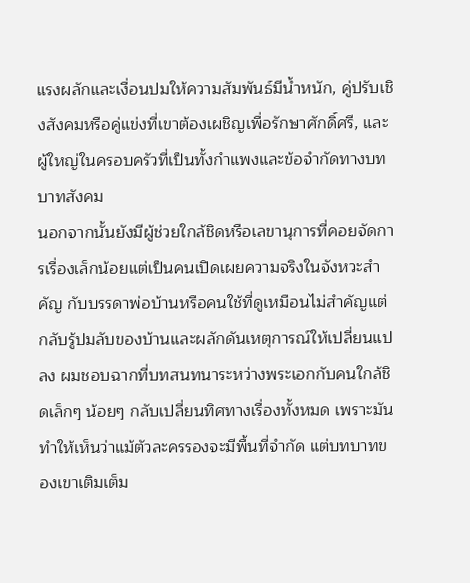แรงผลักและเงื่อนปมให้ความสัมพันธ์มีน้ำหนัก, คู่ปรับเชิงสังคมหรือคู่แข่งที่เขาต้องเผชิญเพื่อรักษาศักดิ์ศรี, และผู้ใหญ่ในครอบครัวที่เป็นทั้งกำแพงและข้อจำกัดทางบทบาทสังคม
นอกจากนั้นยังมีผู้ช่วยใกล้ชิดหรือเลขานุการที่คอยจัดการเรื่องเล็กน้อยแต่เป็นคนเปิดเผยความจริงในจังหวะสำคัญ กับบรรดาพ่อบ้านหรือคนใช้ที่ดูเหมือนไม่สำคัญแต่กลับรู้ปมลับของบ้านและผลักดันเหตุการณ์ให้เปลี่ยนแปลง ผมชอบฉากที่บทสนทนาระหว่างพระเอกกับคนใกล้ชิดเล็กๆ น้อยๆ กลับเปลี่ยนทิศทางเรื่องทั้งหมด เพราะมันทำให้เห็นว่าแม้ตัวละครรองจะมีพื้นที่จำกัด แต่บทบาทของเขาเติมเต็ม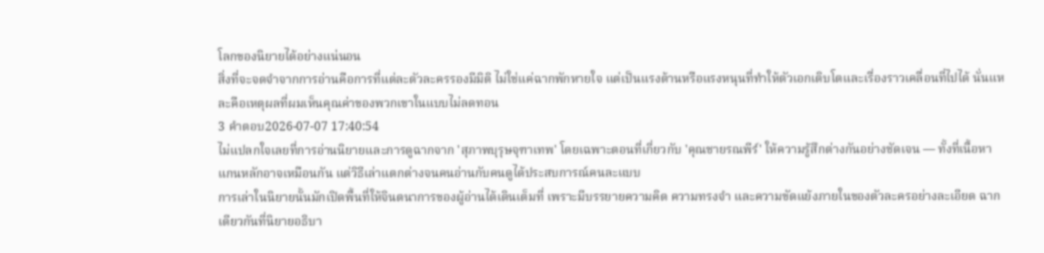โลกของนิยายได้อย่างแน่นอน
สิ่งที่จะจดจำจากการอ่านคือการที่แต่ละตัวละครรองมีมิติ ไม่ใช่แค่ฉากพักหายใจ แต่เป็นแรงต้านหรือแรงหนุนที่ทำให้ตัวเอกเติบโตและเรื่องราวเคลื่อนที่ไปได้ นั่นแหละคือเหตุผลที่ผมเห็นคุณค่าของพวกเขาในแบบไม่ลดทอน
3 คำตอบ2026-07-07 17:40:54
ไม่แปลกใจเลยที่การอ่านนิยายและการดูฉากจาก 'สุภาพบุรุษจุฑาเทพ' โดยเฉพาะตอนที่เกี่ยวกับ 'คุณชายรณพีร์' ให้ความรู้สึกต่างกันอย่างชัดเจน — ทั้งที่เนื้อหาแกนหลักอาจเหมือนกัน แต่วิธีเล่าแตกต่างจนคนอ่านกับคนดูได้ประสบการณ์คนละแบบ
การเล่าในนิยายนั้นมักเปิดพื้นที่ให้จินตนาการของผู้อ่านได้เดินเต็มที่ เพราะมีบรรยายความคิด ความทรงจำ และความขัดแย้งภายในของตัวละครอย่างละเอียด ฉากเดียวกันที่นิยายอธิบา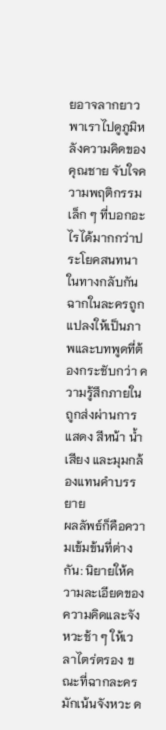ยอาจลากยาว พาเราไปดูภูมิหลังความคิดของคุณชาย จับใจความพฤติกรรมเล็ก ๆ ที่บอกอะไรได้มากกว่าประโยคสนทนา ในทางกลับกันฉากในละครถูกแปลงให้เป็นภาพและบทพูดที่ต้องกระชับกว่า ความรู้สึกภายในถูกส่งผ่านการแสดง สีหน้า น้ำเสียง และมุมกล้องแทนคำบรรยาย
ผลลัพธ์ก็คือความเข้มข้นที่ต่างกัน: นิยายให้ความละเอียดของความคิดและจังหวะช้า ๆ ให้เวลาไตร่ตรอง ขณะที่ฉากละครมักเน้นจังหวะ ด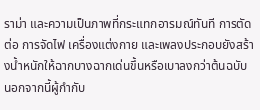ราม่า และความเป็นภาพที่กระแทกอารมณ์ทันที การตัดต่อ การจัดไฟ เครื่องแต่งกาย และเพลงประกอบยังสร้างน้ำหนักให้ฉากบางฉากเด่นขึ้นหรือเบาลงกว่าต้นฉบับ นอกจากนี้ผู้กำกับ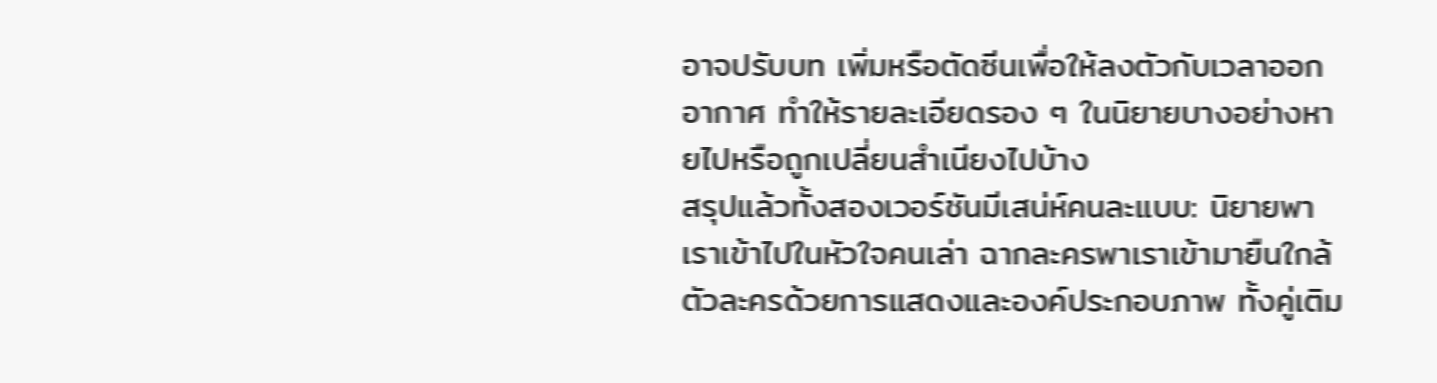อาจปรับบท เพิ่มหรือตัดซีนเพื่อให้ลงตัวกับเวลาออกอากาศ ทำให้รายละเอียดรอง ๆ ในนิยายบางอย่างหายไปหรือถูกเปลี่ยนสำเนียงไปบ้าง
สรุปแล้วทั้งสองเวอร์ชันมีเสน่ห์คนละแบบ: นิยายพาเราเข้าไปในหัวใจคนเล่า ฉากละครพาเราเข้ามายืนใกล้ตัวละครด้วยการแสดงและองค์ประกอบภาพ ทั้งคู่เติม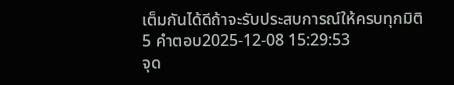เต็มกันได้ดีถ้าจะรับประสบการณ์ให้ครบทุกมิติ
5 คำตอบ2025-12-08 15:29:53
จุด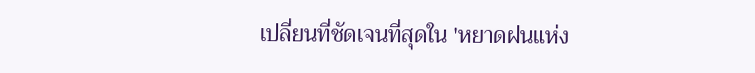เปลี่ยนที่ชัดเจนที่สุดใน 'หยาดฝนแห่ง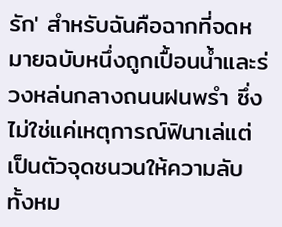รัก' สำหรับฉันคือฉากที่จดหมายฉบับหนึ่งถูกเปื้อนน้ำและร่วงหล่นกลางถนนฝนพรำ ซึ่งไม่ใช่แค่เหตุการณ์ฟินาเล่แต่เป็นตัวจุดชนวนให้ความลับทั้งหม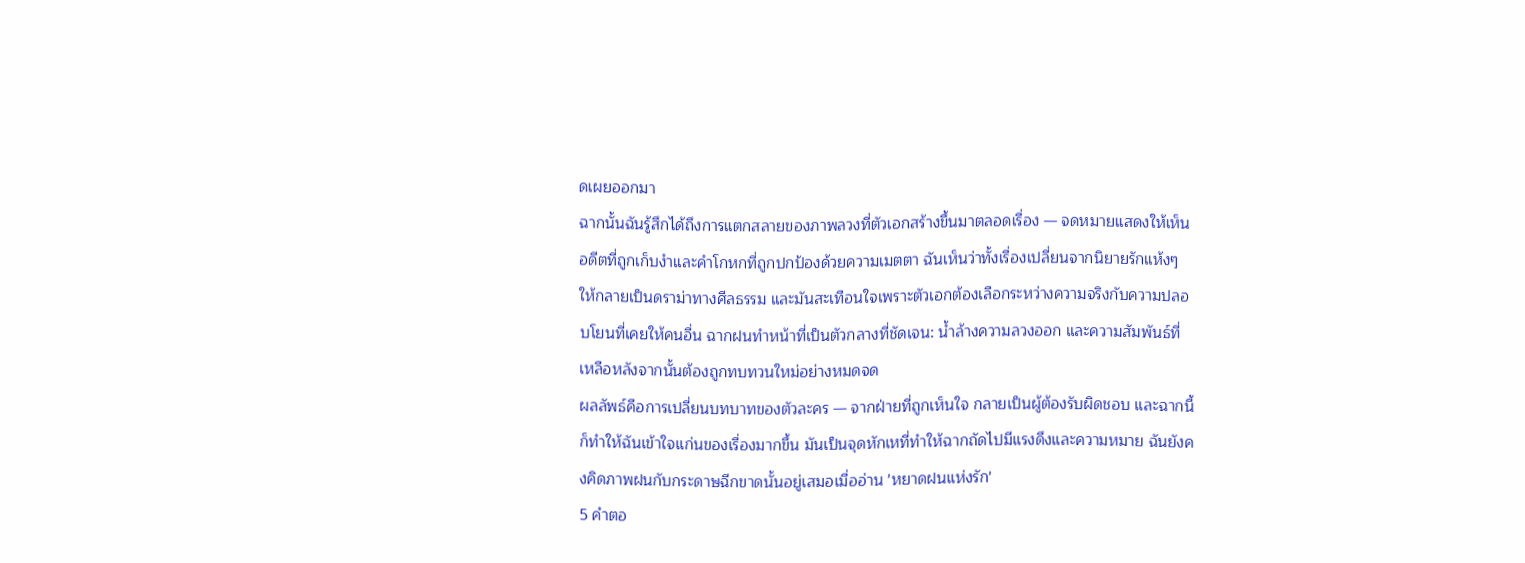ดเผยออกมา
ฉากนั้นฉันรู้สึกได้ถึงการแตกสลายของภาพลวงที่ตัวเอกสร้างขึ้นมาตลอดเรื่อง — จดหมายแสดงให้เห็นอดีตที่ถูกเก็บงำและคำโกหกที่ถูกปกป้องด้วยความเมตตา ฉันเห็นว่าทั้งเรื่องเปลี่ยนจากนิยายรักแห้งๆ ให้กลายเป็นดราม่าทางศีลธรรม และมันสะเทือนใจเพราะตัวเอกต้องเลือกระหว่างความจริงกับความปลอบโยนที่เคยให้คนอื่น ฉากฝนทำหน้าที่เป็นตัวกลางที่ชัดเจน: น้ำล้างความลวงออก และความสัมพันธ์ที่เหลือหลังจากนั้นต้องถูกทบทวนใหม่อย่างหมดจด
ผลลัพธ์คือการเปลี่ยนบทบาทของตัวละคร — จากฝ่ายที่ถูกเห็นใจ กลายเป็นผู้ต้องรับผิดชอบ และฉากนี้ก็ทำให้ฉันเข้าใจแก่นของเรื่องมากขึ้น มันเป็นจุดหักเหที่ทำให้ฉากถัดไปมีแรงดึงและความหมาย ฉันยังคงคิดภาพฝนกับกระดาษฉีกขาดนั้นอยู่เสมอเมื่ออ่าน 'หยาดฝนแห่งรัก'
5 คำตอ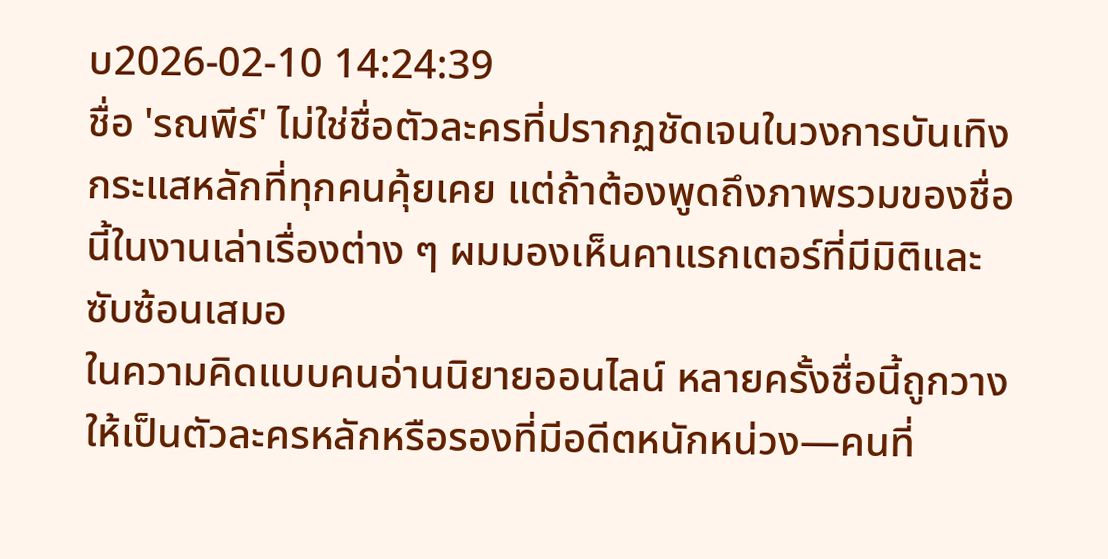บ2026-02-10 14:24:39
ชื่อ 'รณพีร์' ไม่ใช่ชื่อตัวละครที่ปรากฏชัดเจนในวงการบันเทิงกระแสหลักที่ทุกคนคุ้ยเคย แต่ถ้าต้องพูดถึงภาพรวมของชื่อนี้ในงานเล่าเรื่องต่าง ๆ ผมมองเห็นคาแรกเตอร์ที่มีมิติและซับซ้อนเสมอ
ในความคิดแบบคนอ่านนิยายออนไลน์ หลายครั้งชื่อนี้ถูกวางให้เป็นตัวละครหลักหรือรองที่มีอดีตหนักหน่วง—คนที่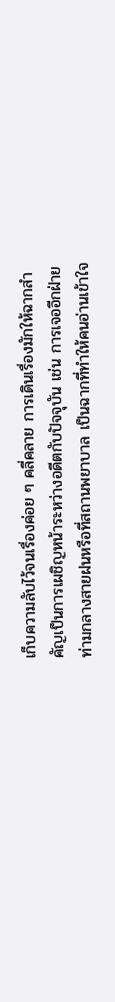เก็บความลับไว้จนเรื่องค่อย ๆ คลี่คลาย การเดินเรื่องมักให้ฉากสำคัญเป็นการเผชิญหน้าระหว่างอดีตกับปัจจุบัน เช่น การเจออีกฝ่ายท่ามกลางสายฝนหรือที่สถานพยาบาล เป็นฉากที่ทำให้คนอ่านเข้าใจ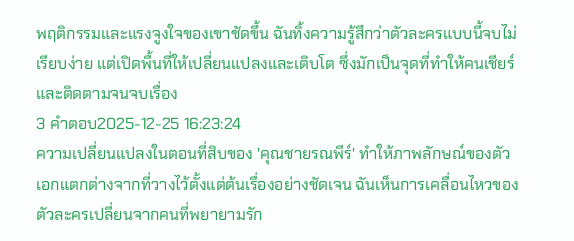พฤติกรรมและแรงจูงใจของเขาชัดขึ้น ฉันทิ้งความรู้สึกว่าตัวละครแบบนี้จบไม่เรียบง่าย แต่เปิดพื้นที่ให้เปลี่ยนแปลงและเติบโต ซึ่งมักเป็นจุดที่ทำให้คนเชียร์และติดตามจนจบเรื่อง
3 คำตอบ2025-12-25 16:23:24
ความเปลี่ยนแปลงในตอนที่สิบของ 'คุณชายรณพีร์' ทำให้ภาพลักษณ์ของตัวเอกแตกต่างจากที่วางไว้ตั้งแต่ต้นเรื่องอย่างชัดเจน ฉันเห็นการเคลื่อนไหวของตัวละครเปลี่ยนจากคนที่พยายามรัก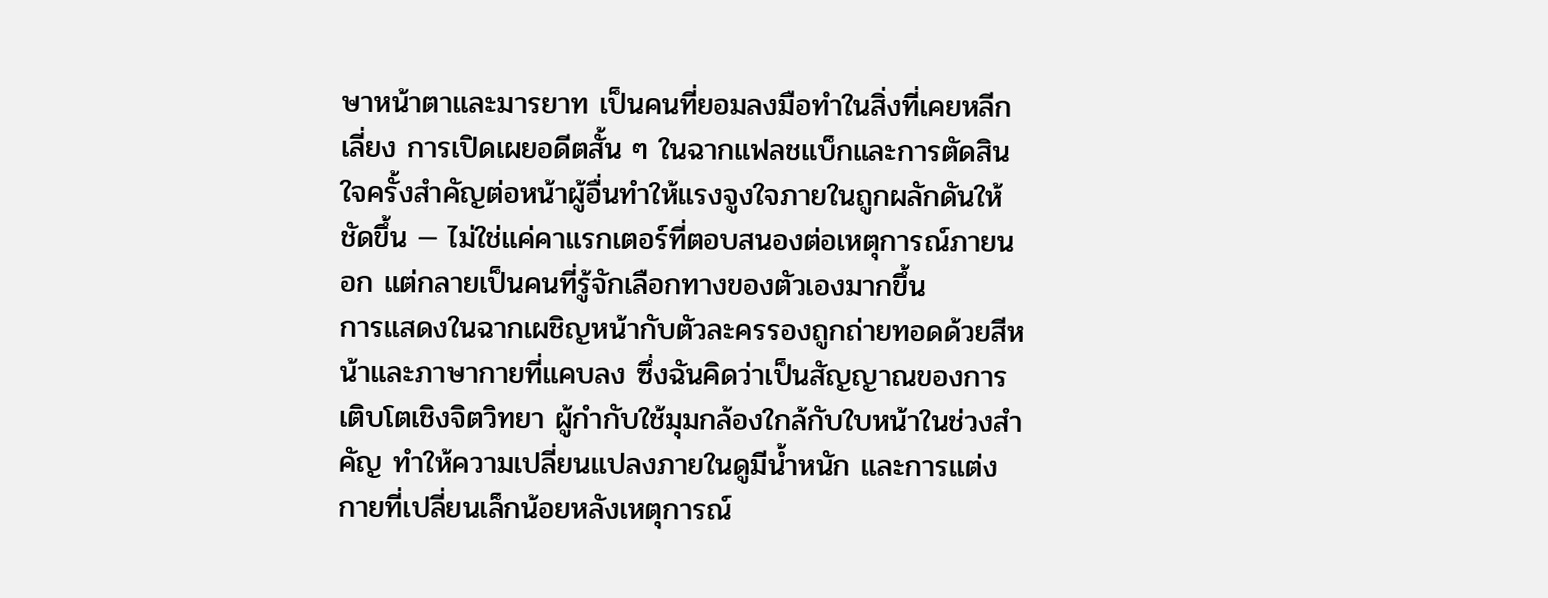ษาหน้าตาและมารยาท เป็นคนที่ยอมลงมือทำในสิ่งที่เคยหลีกเลี่ยง การเปิดเผยอดีตสั้น ๆ ในฉากแฟลชแบ็กและการตัดสินใจครั้งสำคัญต่อหน้าผู้อื่นทำให้แรงจูงใจภายในถูกผลักดันให้ชัดขึ้น — ไม่ใช่แค่คาแรกเตอร์ที่ตอบสนองต่อเหตุการณ์ภายนอก แต่กลายเป็นคนที่รู้จักเลือกทางของตัวเองมากขึ้น
การแสดงในฉากเผชิญหน้ากับตัวละครรองถูกถ่ายทอดด้วยสีหน้าและภาษากายที่แคบลง ซึ่งฉันคิดว่าเป็นสัญญาณของการเติบโตเชิงจิตวิทยา ผู้กำกับใช้มุมกล้องใกล้กับใบหน้าในช่วงสำคัญ ทำให้ความเปลี่ยนแปลงภายในดูมีน้ำหนัก และการแต่งกายที่เปลี่ยนเล็กน้อยหลังเหตุการณ์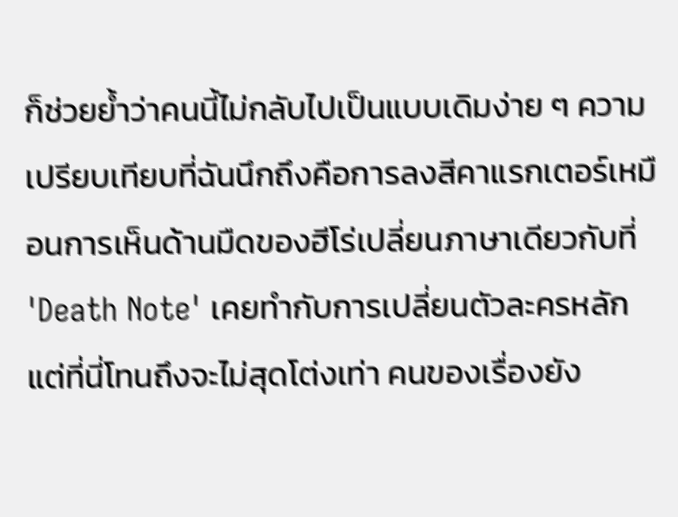ก็ช่วยย้ำว่าคนนี้ไม่กลับไปเป็นแบบเดิมง่าย ๆ ความเปรียบเทียบที่ฉันนึกถึงคือการลงสีคาแรกเตอร์เหมือนการเห็นด้านมืดของฮีโร่เปลี่ยนภาษาเดียวกับที่ 'Death Note' เคยทำกับการเปลี่ยนตัวละครหลัก แต่ที่นี่โทนถึงจะไม่สุดโต่งเท่า คนของเรื่องยัง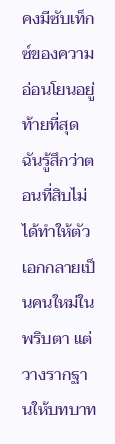คงมีซับเท็กซ์ของความอ่อนโยนอยู่
ท้ายที่สุด ฉันรู้สึกว่าตอนที่สิบไม่ได้ทำให้ตัวเอกกลายเป็นคนใหม่ในพริบตา แต่วางรากฐานให้บทบาท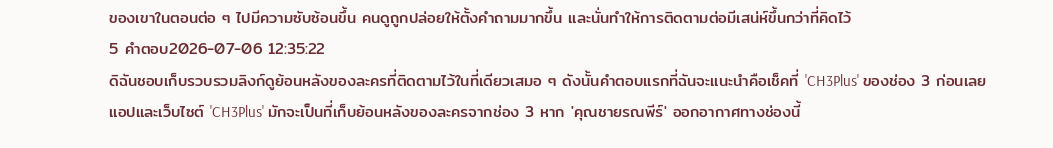ของเขาในตอนต่อ ๆ ไปมีความซับซ้อนขึ้น คนดูถูกปล่อยให้ตั้งคำถามมากขึ้น และนั่นทำให้การติดตามต่อมีเสน่ห์ขึ้นกว่าที่คิดไว้
5 คำตอบ2026-07-06 12:35:22
ดิฉันชอบเก็บรวบรวมลิงก์ดูย้อนหลังของละครที่ติดตามไว้ในที่เดียวเสมอ ๆ ดังนั้นคำตอบแรกที่ฉันจะแนะนำคือเช็คที่ 'CH3Plus' ของช่อง 3 ก่อนเลย
แอปและเว็บไซต์ 'CH3Plus' มักจะเป็นที่เก็บย้อนหลังของละครจากช่อง 3 หาก 'คุณชายรณพีร์' ออกอากาศทางช่องนี้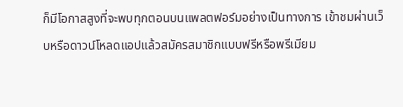ก็มีโอกาสสูงที่จะพบทุกตอนบนแพลตฟอร์มอย่างเป็นทางการ เข้าชมผ่านเว็บหรือดาวน์โหลดแอปแล้วสมัครสมาชิกแบบฟรีหรือพรีเมียม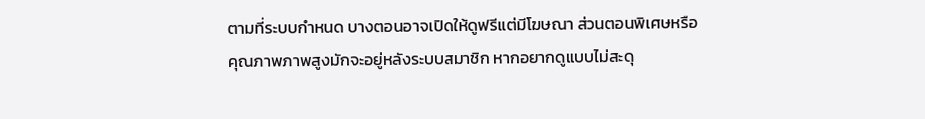ตามที่ระบบกำหนด บางตอนอาจเปิดให้ดูฟรีแต่มีโฆษณา ส่วนตอนพิเศษหรือคุณภาพภาพสูงมักจะอยู่หลังระบบสมาชิก หากอยากดูแบบไม่สะดุ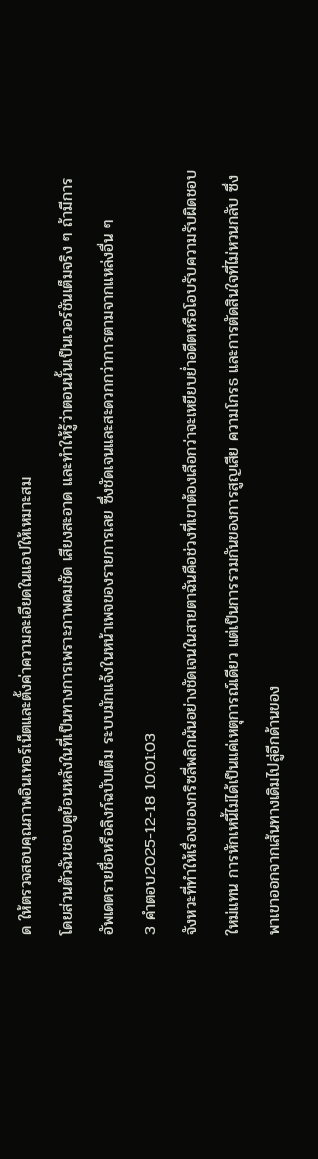ด ให้ตรวจสอบคุณภาพอินเทอร์เน็ตและตั้งค่าความละเอียดในแอปให้เหมาะสม
โดยส่วนตัวฉันชอบดูย้อนหลังในที่เป็นทางการเพราะภาพคมชัด เสียงสะอาด และทำให้รู้ว่าตอนนั้นเป็นเวอร์ชันเต็มจริง ๆ ถ้ามีการอัพเดตรายชื่อหรือลิงก์ฉบับเต็ม ระบบมักแจ้งในหน้าเพจของรายการเลย ซึ่งชัดเจนและสะดวกกว่าการตามจากแหล่งอื่น ๆ
3 คำตอบ2025-12-18 10:01:03
จังหวะที่ทำให้เรื่องของกริซลี่พลิกผันอย่างชัดเจนในสายตาฉันคือช่วงที่เขาต้องเลือกว่าจะเหยียบย่ำอดีตหรือโอบรับความรับผิดชอบใหม่แทน การหักเหนี้ไม่ได้เป็นแค่เหตุการณ์เดียว แต่เป็นการรวมกันของการสูญเสีย ความโกรธ และการตัดสินใจที่ไม่หวนกลับ ซึ่งพาเขาออกจากเส้นทางเดิมไปสู่อีกด้านของ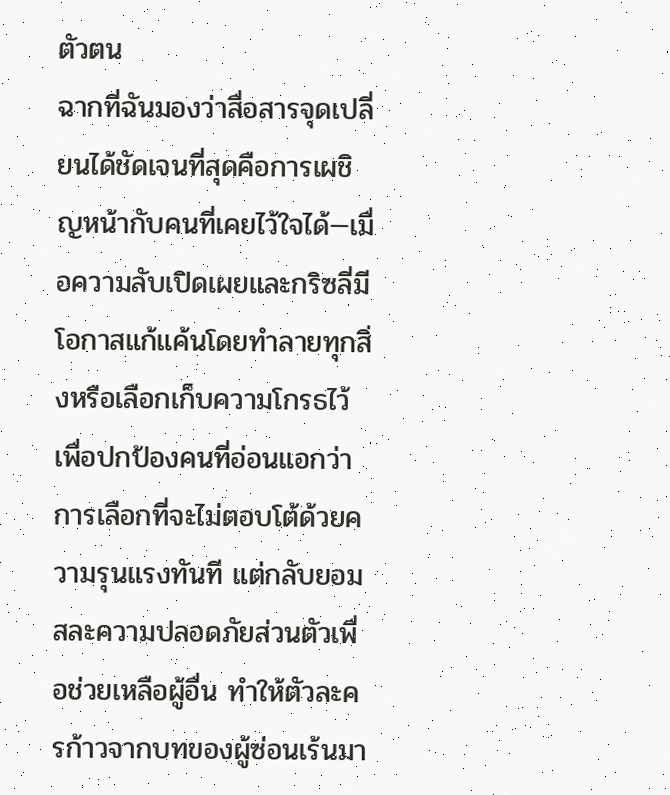ตัวตน
ฉากที่ฉันมองว่าสื่อสารจุดเปลี่ยนได้ชัดเจนที่สุดคือการเผชิญหน้ากับคนที่เคยไว้ใจได้—เมื่อความลับเปิดเผยและกริซลี่มีโอกาสแก้แค้นโดยทำลายทุกสิ่งหรือเลือกเก็บความโกรธไว้เพื่อปกป้องคนที่อ่อนแอกว่า การเลือกที่จะไม่ตอบโต้ด้วยความรุนแรงทันที แต่กลับยอมสละความปลอดภัยส่วนตัวเพื่อช่วยเหลือผู้อื่น ทำให้ตัวละครก้าวจากบทของผู้ซ่อนเร้นมา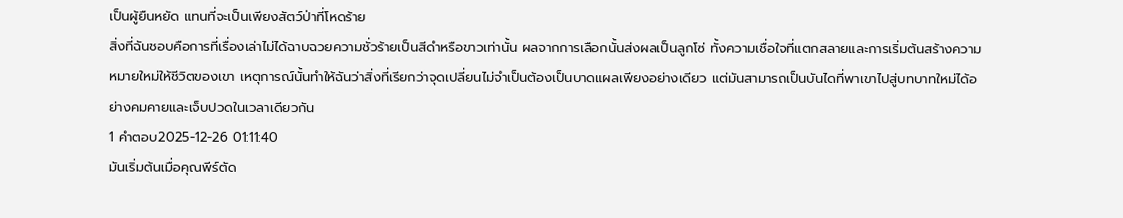เป็นผู้ยืนหยัด แทนที่จะเป็นเพียงสัตว์ป่าที่โหดร้าย
สิ่งที่ฉันชอบคือการที่เรื่องเล่าไม่ได้ฉาบฉวยความชั่วร้ายเป็นสีดำหรือขาวเท่านั้น ผลจากการเลือกนั้นส่งผลเป็นลูกโซ่ ทั้งความเชื่อใจที่แตกสลายและการเริ่มต้นสร้างความหมายใหม่ให้ชีวิตของเขา เหตุการณ์นั้นทำให้ฉันว่าสิ่งที่เรียกว่าจุดเปลี่ยนไม่จำเป็นต้องเป็นบาดแผลเพียงอย่างเดียว แต่มันสามารถเป็นบันไดที่พาเขาไปสู่บทบาทใหม่ได้อย่างคมคายและเจ็บปวดในเวลาเดียวกัน
1 คำตอบ2025-12-26 01:11:40
มันเริ่มต้นเมื่อคุณพีร์ตัด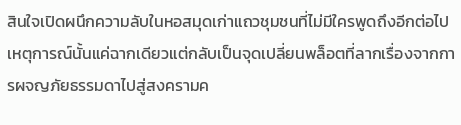สินใจเปิดผนึกความลับในหอสมุดเก่าแถวชุมชนที่ไม่มีใครพูดถึงอีกต่อไป เหตุการณ์นั้นแค่ฉากเดียวแต่กลับเป็นจุดเปลี่ยนพล็อตที่ลากเรื่องจากการผจญภัยธรรมดาไปสู่สงครามค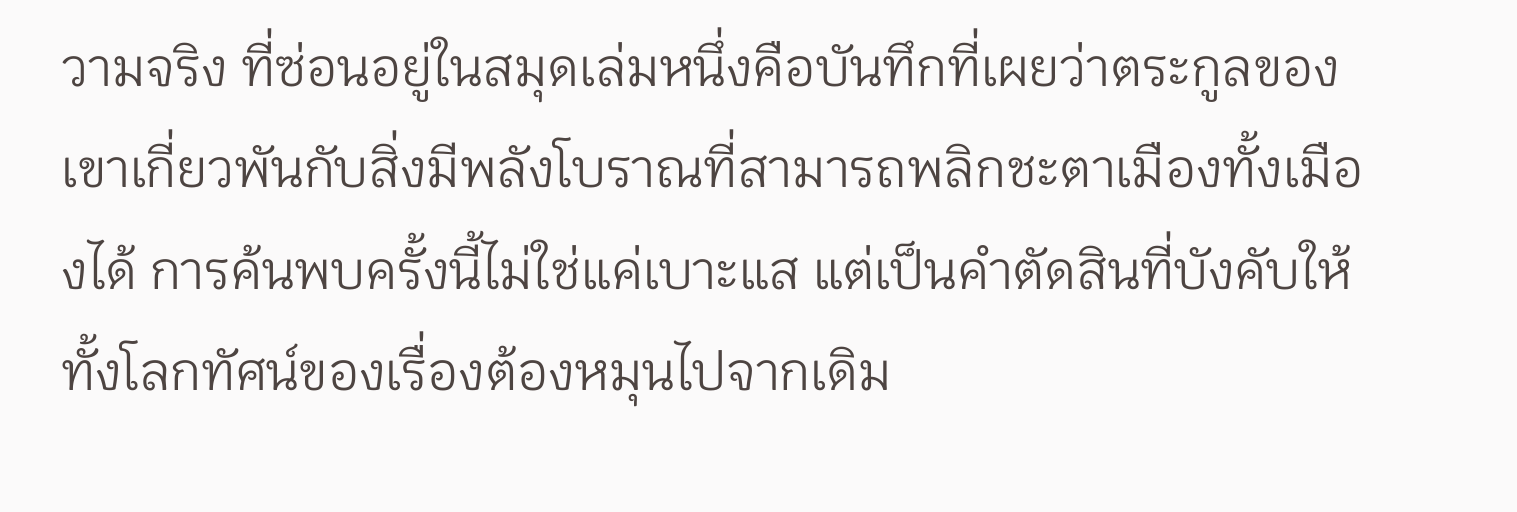วามจริง ที่ซ่อนอยู่ในสมุดเล่มหนึ่งคือบันทึกที่เผยว่าตระกูลของเขาเกี่ยวพันกับสิ่งมีพลังโบราณที่สามารถพลิกชะตาเมืองทั้งเมืองได้ การค้นพบครั้งนี้ไม่ใช่แค่เบาะแส แต่เป็นคำตัดสินที่บังคับให้ทั้งโลกทัศน์ของเรื่องต้องหมุนไปจากเดิม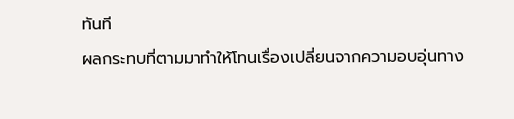ทันที
ผลกระทบที่ตามมาทำให้โทนเรื่องเปลี่ยนจากความอบอุ่นทาง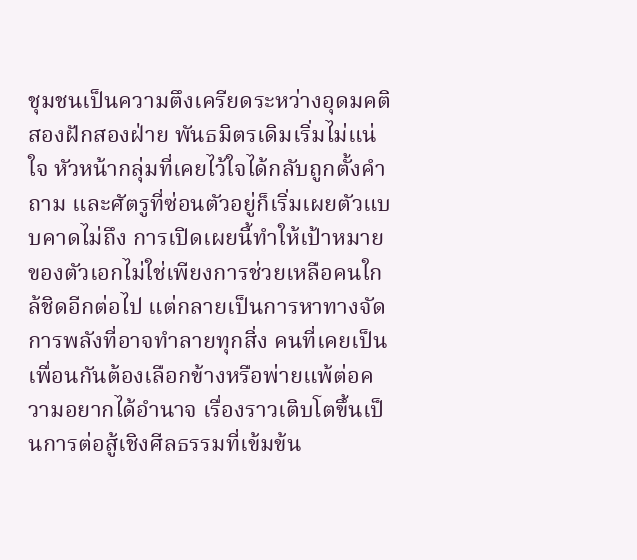ชุมชนเป็นความตึงเครียดระหว่างอุดมคติสองฝักสองฝ่าย พันธมิตรเดิมเริ่มไม่แน่ใจ หัวหน้ากลุ่มที่เคยไว้ใจได้กลับถูกตั้งคำถาม และศัตรูที่ซ่อนตัวอยู่ก็เริ่มเผยตัวแบบคาดไม่ถึง การเปิดเผยนี้ทำให้เป้าหมายของตัวเอกไม่ใช่เพียงการช่วยเหลือคนใกล้ชิดอีกต่อไป แต่กลายเป็นการหาทางจัดการพลังที่อาจทำลายทุกสิ่ง คนที่เคยเป็นเพื่อนกันต้องเลือกข้างหรือพ่ายแพ้ต่อความอยากได้อำนาจ เรื่องราวเติบโตขึ้นเป็นการต่อสู้เชิงศีลธรรมที่เข้มข้น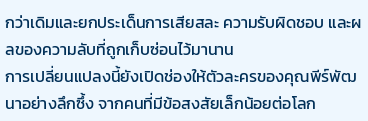กว่าเดิมและยกประเด็นการเสียสละ ความรับผิดชอบ และผลของความลับที่ถูกเก็บซ่อนไว้มานาน
การเปลี่ยนแปลงนี้ยังเปิดช่องให้ตัวละครของคุณพีร์พัฒนาอย่างลึกซึ้ง จากคนที่มีข้อสงสัยเล็กน้อยต่อโลก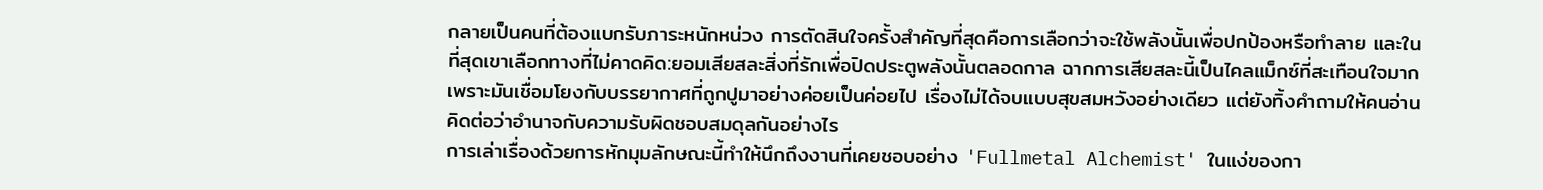กลายเป็นคนที่ต้องแบกรับภาระหนักหน่วง การตัดสินใจครั้งสำคัญที่สุดคือการเลือกว่าจะใช้พลังนั้นเพื่อปกป้องหรือทำลาย และในที่สุดเขาเลือกทางที่ไม่คาดคิด:ยอมเสียสละสิ่งที่รักเพื่อปิดประตูพลังนั้นตลอดกาล ฉากการเสียสละนี้เป็นไคลแม็กซ์ที่สะเทือนใจมาก เพราะมันเชื่อมโยงกับบรรยากาศที่ถูกปูมาอย่างค่อยเป็นค่อยไป เรื่องไม่ได้จบแบบสุขสมหวังอย่างเดียว แต่ยังทิ้งคำถามให้คนอ่านคิดต่อว่าอำนาจกับความรับผิดชอบสมดุลกันอย่างไร
การเล่าเรื่องด้วยการหักมุมลักษณะนี้ทำให้นึกถึงงานที่เคยชอบอย่าง 'Fullmetal Alchemist' ในแง่ของกา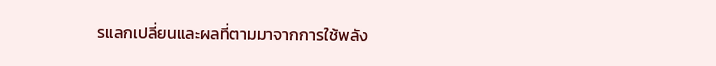รแลกเปลี่ยนและผลที่ตามมาจากการใช้พลัง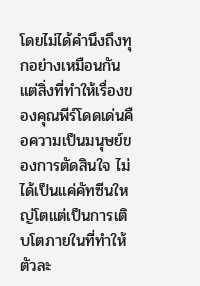โดยไม่ได้คำนึงถึงทุกอย่างเหมือนกัน แต่สิ่งที่ทำให้เรื่องของคุณพีร์โดดเด่นคือความเป็นมนุษย์ของการตัดสินใจ ไม่ได้เป็นแค่คัทซีนใหญ่โตแต่เป็นการเติบโตภายในที่ทำให้ตัวละ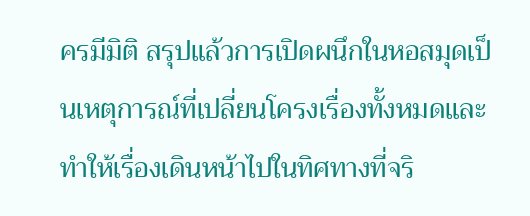ครมีมิติ สรุปแล้วการเปิดผนึกในหอสมุดเป็นเหตุการณ์ที่เปลี่ยนโครงเรื่องทั้งหมดและทำให้เรื่องเดินหน้าไปในทิศทางที่จริ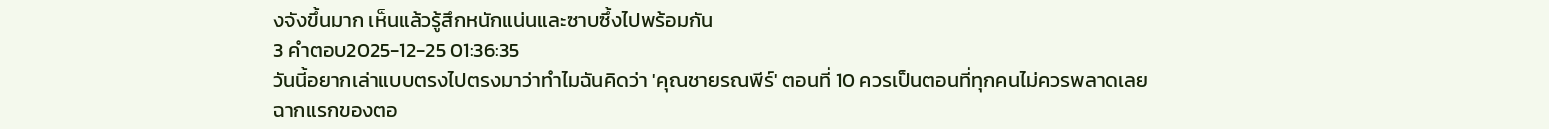งจังขึ้นมาก เห็นแล้วรู้สึกหนักแน่นและซาบซึ้งไปพร้อมกัน
3 คำตอบ2025-12-25 01:36:35
วันนี้อยากเล่าแบบตรงไปตรงมาว่าทำไมฉันคิดว่า 'คุณชายรณพีร์' ตอนที่ 10 ควรเป็นตอนที่ทุกคนไม่ควรพลาดเลย
ฉากแรกของตอ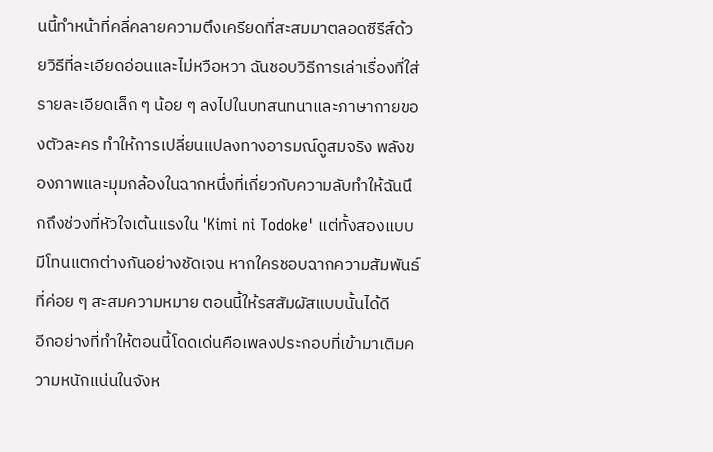นนี้ทำหน้าที่คลี่คลายความตึงเครียดที่สะสมมาตลอดซีรีส์ด้วยวิธีที่ละเอียดอ่อนและไม่หวือหวา ฉันชอบวิธีการเล่าเรื่องที่ใส่รายละเอียดเล็ก ๆ น้อย ๆ ลงไปในบทสนทนาและภาษากายของตัวละคร ทำให้การเปลี่ยนแปลงทางอารมณ์ดูสมจริง พลังของภาพและมุมกล้องในฉากหนึ่งที่เกี่ยวกับความลับทำให้ฉันนึกถึงช่วงที่หัวใจเต้นแรงใน 'Kimi ni Todoke' แต่ทั้งสองแบบมีโทนแตกต่างกันอย่างชัดเจน หากใครชอบฉากความสัมพันธ์ที่ค่อย ๆ สะสมความหมาย ตอนนี้ให้รสสัมผัสแบบนั้นได้ดี
อีกอย่างที่ทำให้ตอนนี้โดดเด่นคือเพลงประกอบที่เข้ามาเติมความหนักแน่นในจังห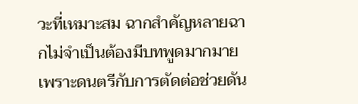วะที่เหมาะสม ฉากสำคัญหลายฉากไม่จำเป็นต้องมีบทพูดมากมายเพราะดนตรีกับการตัดต่อช่วยดัน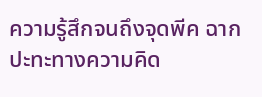ความรู้สึกจนถึงจุดพีค ฉากปะทะทางความคิด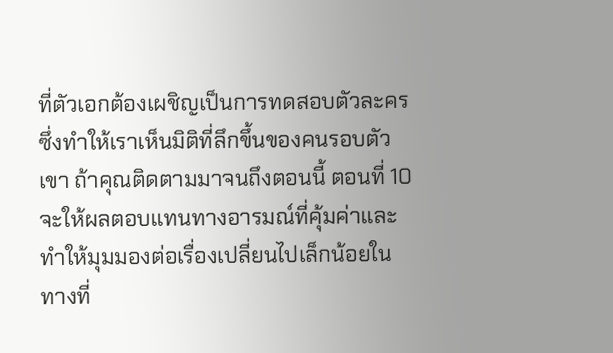ที่ตัวเอกต้องเผชิญเป็นการทดสอบตัวละครซึ่งทำให้เราเห็นมิติที่ลึกขึ้นของคนรอบตัวเขา ถ้าคุณติดตามมาจนถึงตอนนี้ ตอนที่ 10 จะให้ผลตอบแทนทางอารมณ์ที่คุ้มค่าและทำให้มุมมองต่อเรื่องเปลี่ยนไปเล็กน้อยในทางที่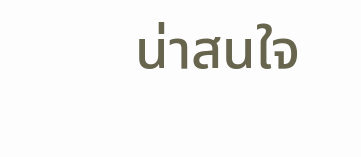น่าสนใจ